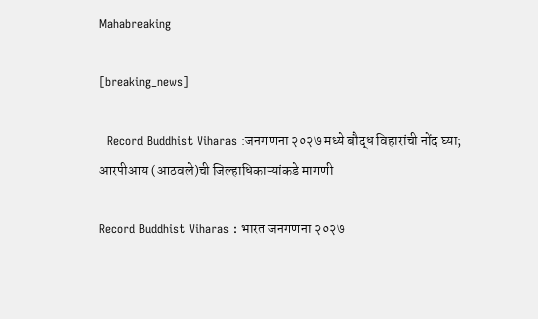Mahabreaking

[breaking_news]

  Record Buddhist Viharas :जनगणना २०२७ मध्ये बौद्ध विहारांची नोंद घ्या; आरपीआय (आठवले)ची जिल्हाधिकाऱ्यांकडे मागणी

Record Buddhist Viharas : भारत जनगणना २०२७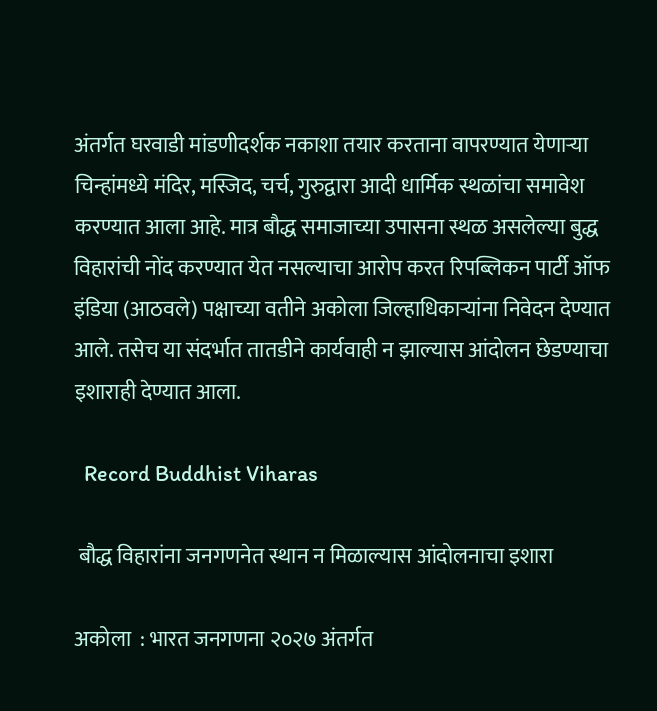अंतर्गत घरवाडी मांडणीदर्शक नकाशा तयार करताना वापरण्यात येणाऱ्या चिन्हांमध्ये मंदिर, मस्जिद, चर्च, गुरुद्वारा आदी धार्मिक स्थळांचा समावेश करण्यात आला आहे. मात्र बौद्ध समाजाच्या उपासना स्थळ असलेल्या बुद्ध विहारांची नोंद करण्यात येत नसल्याचा आरोप करत रिपब्लिकन पार्टी ऑफ इंडिया (आठवले) पक्षाच्या वतीने अकोला जिल्हाधिकाऱ्यांना निवेदन देण्यात आले. तसेच या संदर्भात तातडीने कार्यवाही न झाल्यास आंदोलन छेडण्याचा इशाराही देण्यात आला.

  Record Buddhist Viharas

 बौद्ध विहारांना जनगणनेत स्थान न मिळाल्यास आंदोलनाचा इशारा

अकोला  : भारत जनगणना २०२७ अंतर्गत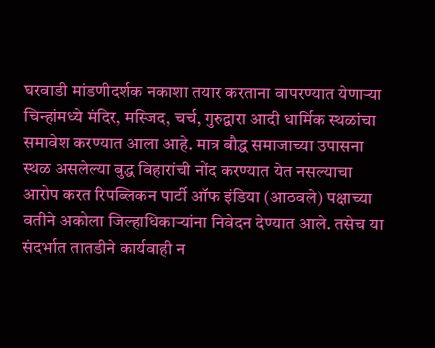घरवाडी मांडणीदर्शक नकाशा तयार करताना वापरण्यात येणाऱ्या चिन्हांमध्ये मंदिर, मस्जिद, चर्च, गुरुद्वारा आदी धार्मिक स्थळांचा समावेश करण्यात आला आहे. मात्र बौद्ध समाजाच्या उपासना स्थळ असलेल्या बुद्ध विहारांची नोंद करण्यात येत नसल्याचा आरोप करत रिपब्लिकन पार्टी ऑफ इंडिया (आठवले) पक्षाच्या वतीने अकोला जिल्हाधिकाऱ्यांना निवेदन देण्यात आले. तसेच या संदर्भात तातडीने कार्यवाही न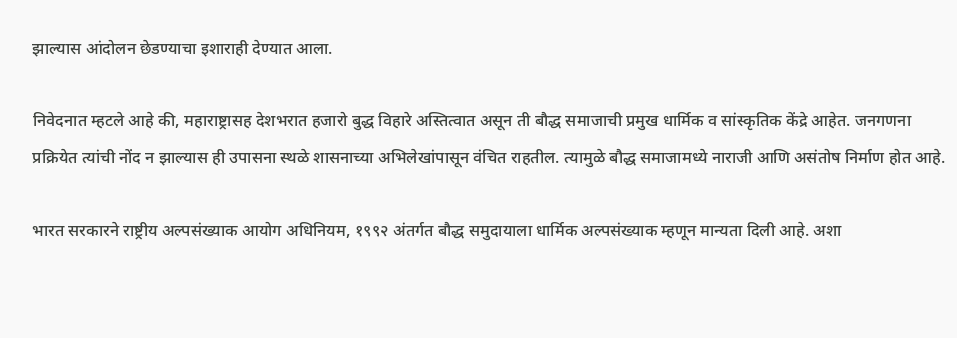झाल्यास आंदोलन छेडण्याचा इशाराही देण्यात आला.

निवेदनात म्हटले आहे की, महाराष्ट्रासह देशभरात हजारो बुद्ध विहारे अस्तित्वात असून ती बौद्ध समाजाची प्रमुख धार्मिक व सांस्कृतिक केंद्रे आहेत. जनगणना प्रक्रियेत त्यांची नोंद न झाल्यास ही उपासना स्थळे शासनाच्या अभिलेखांपासून वंचित राहतील. त्यामुळे बौद्ध समाजामध्ये नाराजी आणि असंतोष निर्माण होत आहे.

भारत सरकारने राष्ट्रीय अल्पसंख्याक आयोग अधिनियम, १९९२ अंतर्गत बौद्ध समुदायाला धार्मिक अल्पसंख्याक म्हणून मान्यता दिली आहे. अशा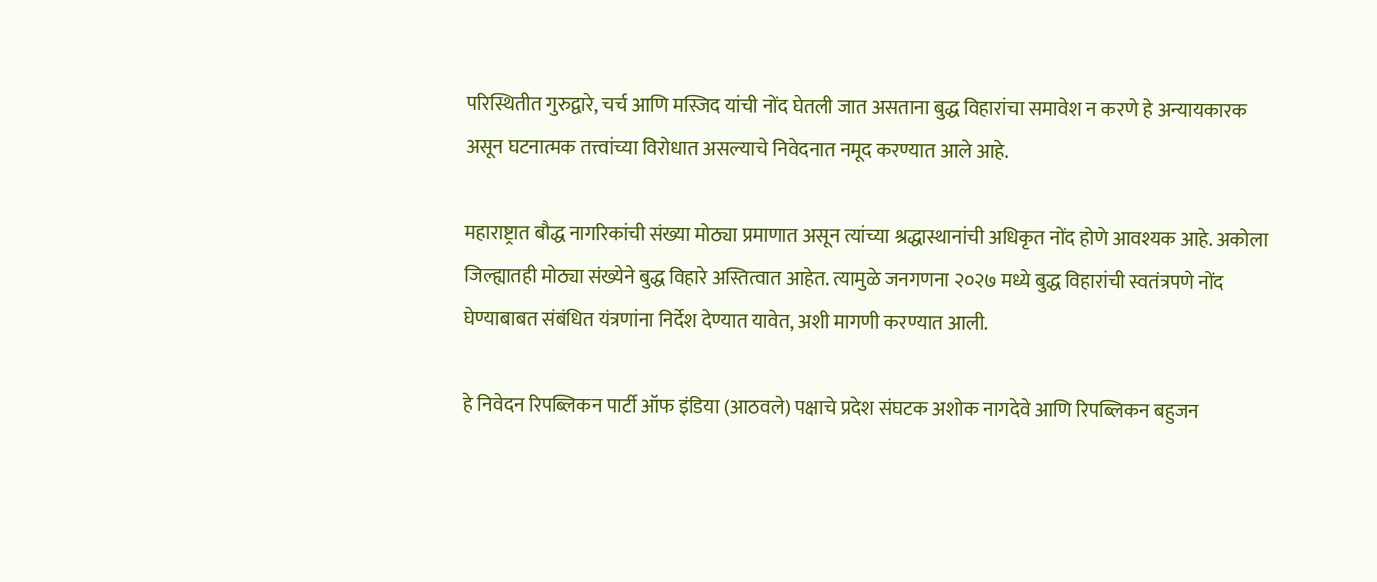परिस्थितीत गुरुद्वारे, चर्च आणि मस्जिद यांची नोंद घेतली जात असताना बुद्ध विहारांचा समावेश न करणे हे अन्यायकारक असून घटनात्मक तत्त्वांच्या विरोधात असल्याचे निवेदनात नमूद करण्यात आले आहे.

महाराष्ट्रात बौद्ध नागरिकांची संख्या मोठ्या प्रमाणात असून त्यांच्या श्रद्धास्थानांची अधिकृत नोंद होणे आवश्यक आहे. अकोला जिल्ह्यातही मोठ्या संख्येने बुद्ध विहारे अस्तित्वात आहेत. त्यामुळे जनगणना २०२७ मध्ये बुद्ध विहारांची स्वतंत्रपणे नोंद घेण्याबाबत संबंधित यंत्रणांना निर्देश देण्यात यावेत, अशी मागणी करण्यात आली.

हे निवेदन रिपब्लिकन पार्टी ऑफ इंडिया (आठवले) पक्षाचे प्रदेश संघटक अशोक नागदेवे आणि रिपब्लिकन बहुजन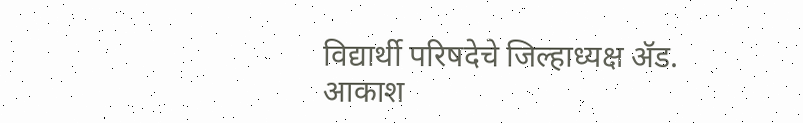विद्यार्थी परिषदेचे जिल्हाध्यक्ष ॲड. आकाश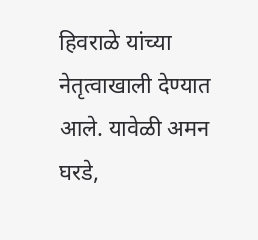हिवराळे यांच्या नेतृत्वाखाली देण्यात आले. यावेळी अमन घरडे,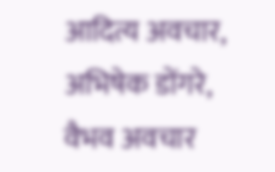आदित्य अवचार, अभिषेक डोंगरे, वैभव अवचार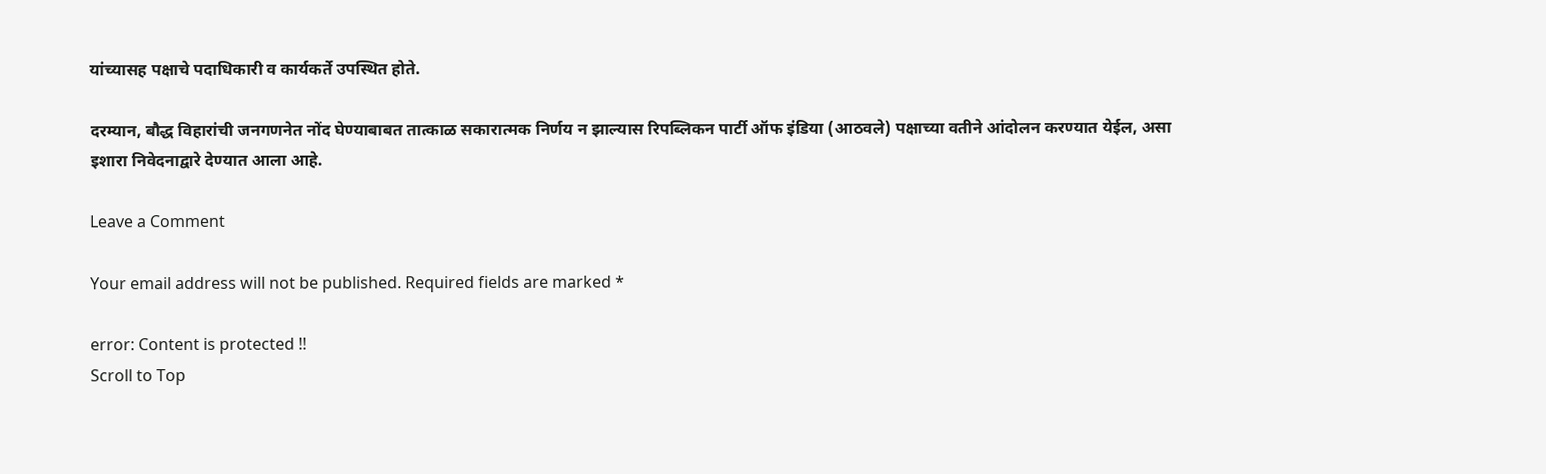यांच्यासह पक्षाचे पदाधिकारी व कार्यकर्ते उपस्थित होते.

दरम्यान, बौद्ध विहारांची जनगणनेत नोंद घेण्याबाबत तात्काळ सकारात्मक निर्णय न झाल्यास रिपब्लिकन पार्टी ऑफ इंडिया (आठवले) पक्षाच्या वतीने आंदोलन करण्यात येईल, असा इशारा निवेदनाद्वारे देण्यात आला आहे.

Leave a Comment

Your email address will not be published. Required fields are marked *

error: Content is protected !!
Scroll to Top